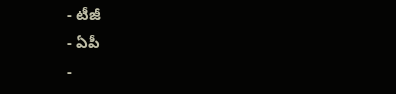- టీజీ
- ఏపీ
-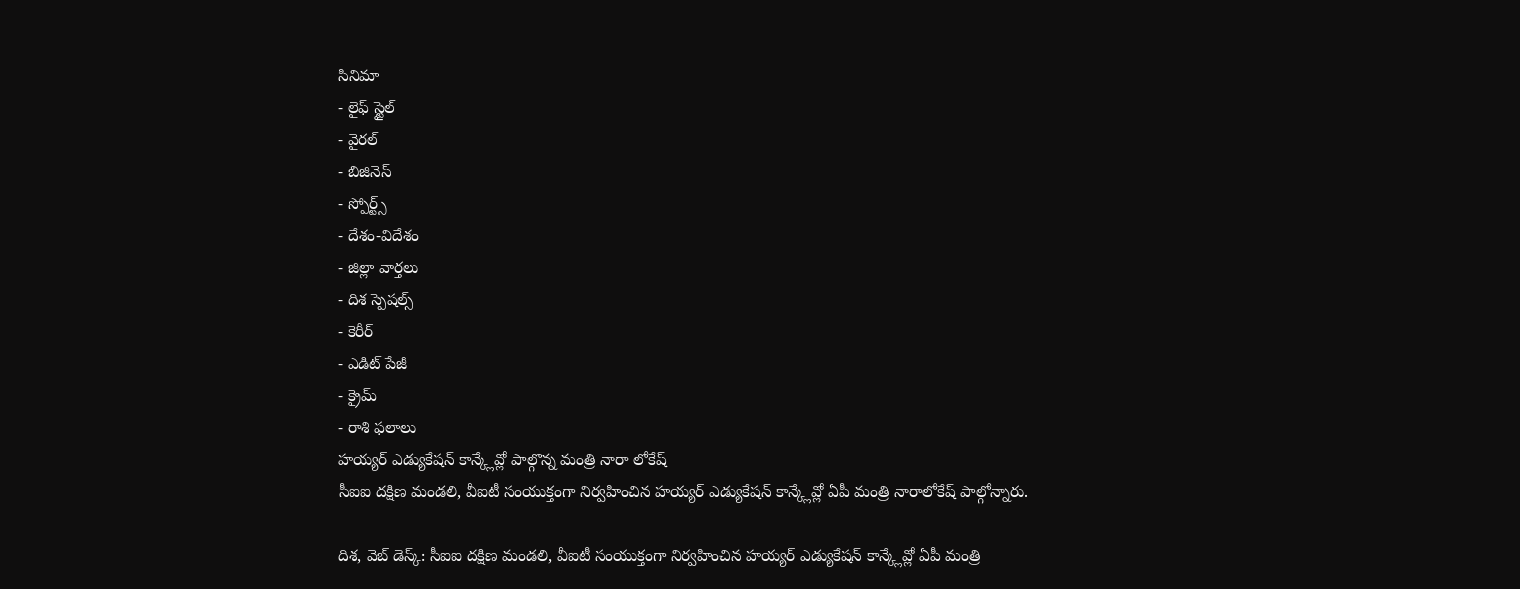సినిమా
- లైఫ్ స్టైల్
- వైరల్
- బిజినెస్
- స్పోర్ట్స్
- దేశం-విదేశం
- జిల్లా వార్తలు
- దిశ స్పెషల్స్
- కెరీర్
- ఎడిట్ పేజీ
- క్రైమ్
- రాశి ఫలాలు
హయ్యర్ ఎడ్యుకేషన్ కాన్క్లేవ్లో పాల్గొన్న మంత్రి నారా లోకేష్
సీఐఐ దక్షిణ మండలి, వీఐటీ సంయుక్తంగా నిర్వహించిన హయ్యర్ ఎడ్యుకేషన్ కాన్క్లేవ్లో ఏపీ మంత్రి నారాలోకేష్ పాల్గోన్నారు.

దిశ, వెబ్ డెస్క్: సీఐఐ దక్షిణ మండలి, వీఐటీ సంయుక్తంగా నిర్వహించిన హయ్యర్ ఎడ్యుకేషన్ కాన్క్లేవ్లో ఏపీ మంత్రి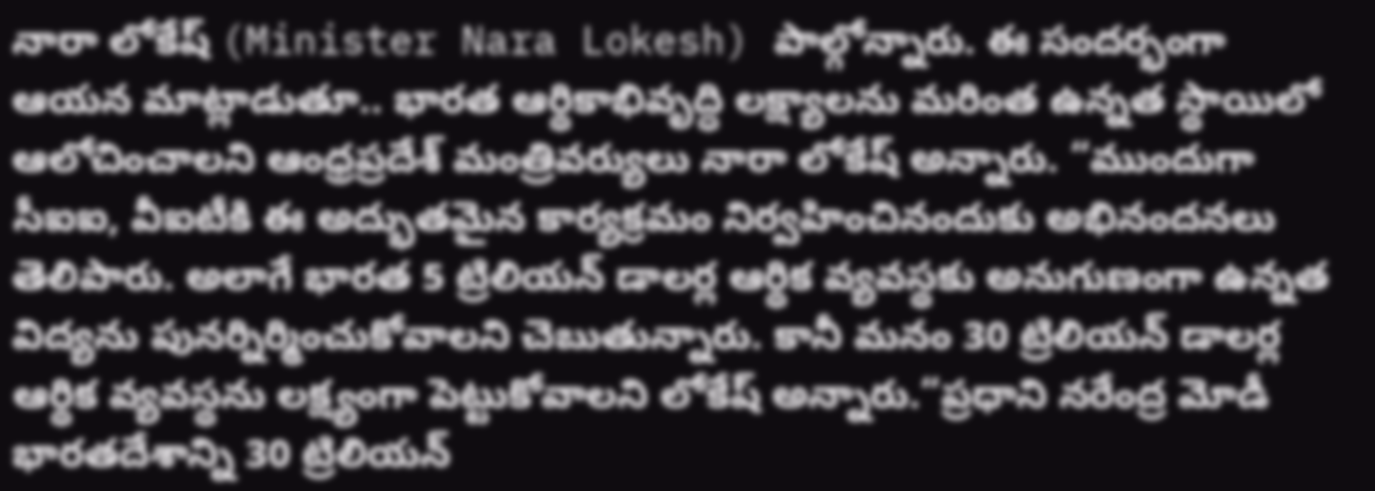నారా లోకేష్ (Minister Nara Lokesh) పాల్గోన్నారు. ఈ సందర్భంగా ఆయన మాట్లాడుతూ.. భారత ఆర్థికాభివృద్ధి లక్ష్యాలను మరింత ఉన్నత స్థాయిలో ఆలోచించాలని ఆంధ్రప్రదేశ్ మంత్రివర్యులు నారా లోకేష్ అన్నారు. “ముందుగా సీఐఐ, వీఐటీకి ఈ అద్భుతమైన కార్యక్రమం నిర్వహించినందుకు అభినందనలు తెలిపారు. అలాగే భారత 5 ట్రిలియన్ డాలర్ల ఆర్థిక వ్యవస్థకు అనుగుణంగా ఉన్నత విద్యను పునర్నిర్మించుకోవాలని చెబుతున్నారు. కానీ మనం 30 ట్రిలియన్ డాలర్ల ఆర్థిక వ్యవస్థను లక్ష్యంగా పెట్టుకోవాలని లోకేష్ అన్నారు.“ప్రధాని నరేంద్ర మోడీ భారతదేశాన్ని 30 ట్రిలియన్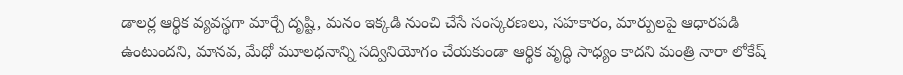డాలర్ల ఆర్థిక వ్యవస్థగా మార్చే దృష్టి, మనం ఇక్కడి నుంచి చేసే సంస్కరణలు, సహకారం, మార్పులపై ఆధారపడి ఉంటుందని, మానవ, మేధో మూలధనాన్ని సద్వినియోగం చేయకుండా ఆర్థిక వృద్ధి సాధ్యం కాదని మంత్రి నారా లోకేష్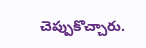చెప్పుకొచ్చారు.